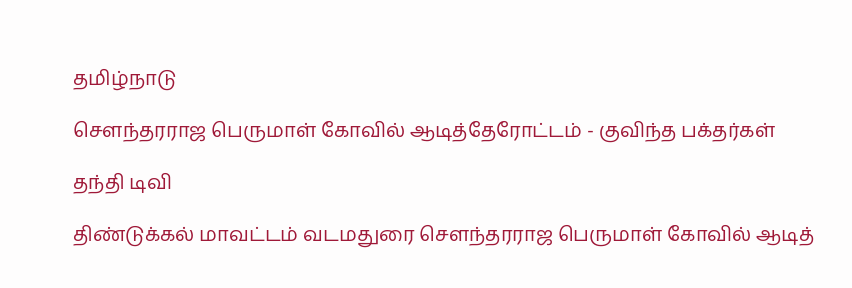தமிழ்நாடு

சௌந்தரராஜ பெருமாள் கோவில் ஆடித்தேரோட்டம் - குவிந்த பக்தர்கள்

தந்தி டிவி

திண்டுக்கல் மாவட்டம் வடமதுரை சௌந்தரராஜ பெருமாள் கோவில் ஆடித்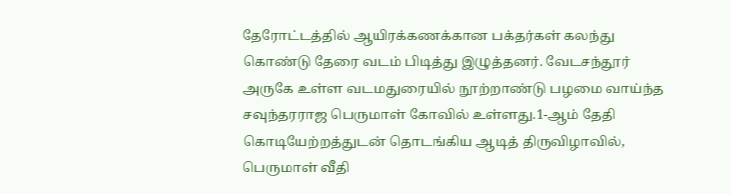தேரோட்டத்தில் ஆயிரக்கணக்கான பக்தர்கள் கலந்து கொண்டு தேரை வடம் பிடித்து இழுத்தனர். வேடசந்தூர் அருகே உள்ள வடமதுரையில் நூற்றாண்டு பழமை வாய்ந்த சவுந்தரராஜ பெருமாள் கோவில் உள்ளது.1-ஆம் தேதி கொடியேற்றத்துடன் தொடங்கிய ஆடித் திருவிழாவில், பெருமாள் வீதி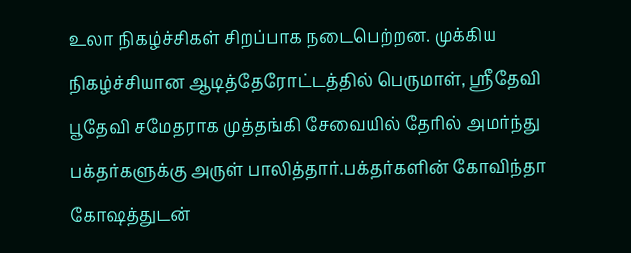உலா நிகழ்ச்சிகள் சிறப்பாக நடைபெற்றன. முக்கிய நிகழ்ச்சியான ஆடித்தேரோட்டத்தில் பெருமாள், ஸ்ரீதேவி பூதேவி சமேதராக முத்தங்கி சேவையில் தேரில் அமர்ந்து பக்தர்களுக்கு அருள் பாலித்தார்.பக்தர்களின் கோவிந்தா கோஷத்துடன்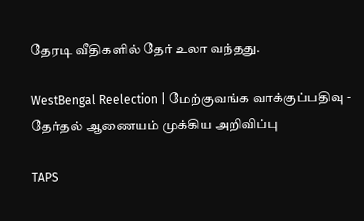தேரடி வீதிகளில் தேர் உலா வந்தது.

WestBengal Reelection | மேற்குவங்க வாக்குப்பதிவு - தேர்தல் ஆணையம் முக்கிய அறிவிப்பு

TAPS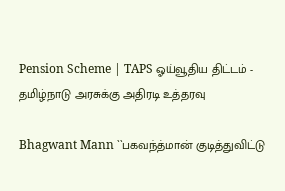Pension Scheme | TAPS ஓய்வூதிய திட்டம் - தமிழ்நாடு அரசுக்கு அதிரடி உத்தரவு

Bhagwant Mann ``பகவந்த்மான் குடித்துவிட்டு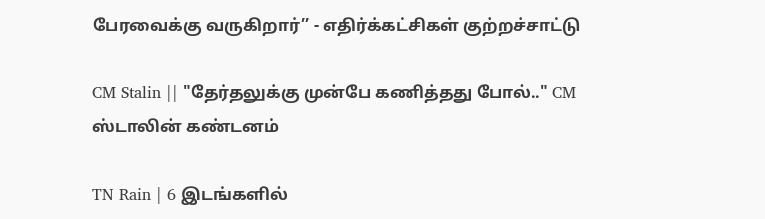பேரவைக்கு வருகிறார்’’ - எதிர்க்கட்சிகள் குற்றச்சாட்டு

CM Stalin || "தேர்தலுக்கு முன்பே கணித்தது போல்.." CM ஸ்டாலின் கண்டனம்

TN Rain | 6 இடங்களில்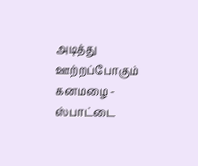அடித்து ஊற்றப்போகும் கனமழை - ஸ்பாட்டை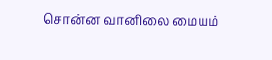சொன்ன வானிலை மையம்